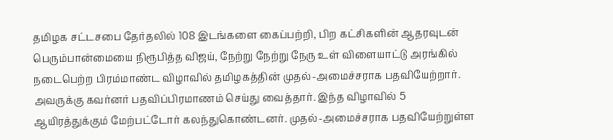தமிழக சட்டசபை தேர்தலில் 108 இடங்களை கைப்பற்றி, பிற கட்சிகளின் ஆதரவுடன் பெரும்பான்மையை நிரூபித்த விஜய், நேற்று நேற்று நேரு உள் விளையாட்டு அரங்கில் நடைபெற்ற பிரம்மாண்ட விழாவில் தமிழகத்தின் முதல்-அமைச்சராக பதவியேற்றார். அவருக்கு கவர்னர் பதவிப்பிரமாணம் செய்து வைத்தார். இந்த விழாவில் 5 ஆயிரத்துக்கும் மேற்பட்டோர் கலந்துகொண்டனர். முதல்-அமைச்சராக பதவியேற்றுள்ள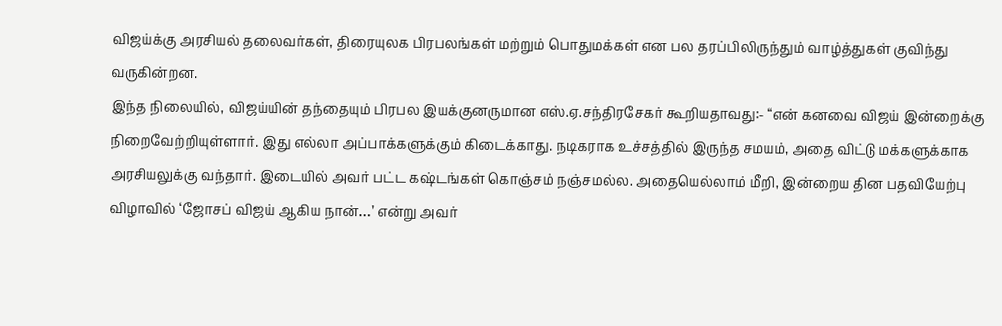விஜய்க்கு அரசியல் தலைவர்கள், திரையுலக பிரபலங்கள் மற்றும் பொதுமக்கள் என பல தரப்பிலிருந்தும் வாழ்த்துகள் குவிந்து வருகின்றன.
இந்த நிலையில், விஜய்யின் தந்தையும் பிரபல இயக்குனருமான எஸ்.ஏ.சந்திரசேகர் கூறியதாவது:- “என் கனவை விஜய் இன்றைக்கு நிறைவேற்றியுள்ளார். இது எல்லா அப்பாக்களுக்கும் கிடைக்காது. நடிகராக உச்சத்தில் இருந்த சமயம், அதை விட்டு மக்களுக்காக அரசியலுக்கு வந்தார். இடையில் அவர் பட்ட கஷ்டங்கள் கொஞ்சம் நஞ்சமல்ல. அதையெல்லாம் மீறி, இன்றைய தின பதவியேற்பு விழாவில் ‘ஜோசப் விஜய் ஆகிய நான்…’ என்று அவர்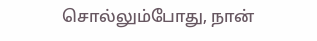சொல்லும்போது, நான்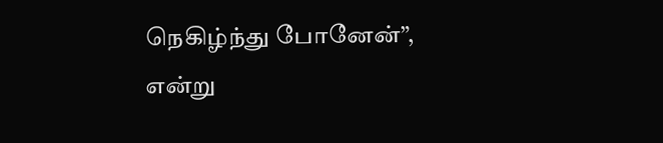நெகிழ்ந்து போனேன்”, என்று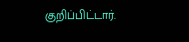குறிப்பிட்டார்.